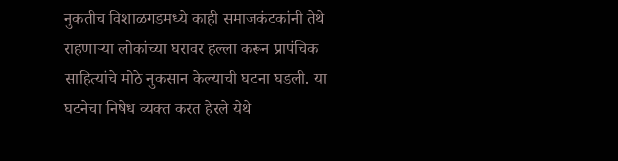नुकतीच विशाळगडमध्ये काही समाजकंटकांनी तेथे राहणाऱ्या लोकांच्या घरावर हल्ला करून प्रापंचिक साहित्यांचे मोठे नुकसान केल्याची घटना घडली. या घटनेचा निषेध व्यक्त करत हेरले येथे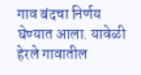गाव बंदचा निर्णय घेण्यात आला. यावेळी हेरले गावातील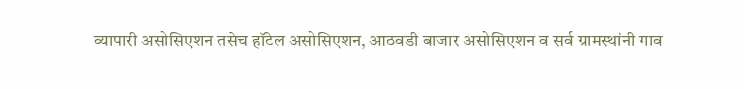व्यापारी असोसिएशन तसेच हॉटेल असोसिएशन, आठवडी बाजार असोसिएशन व सर्व ग्रामस्थांनी गाव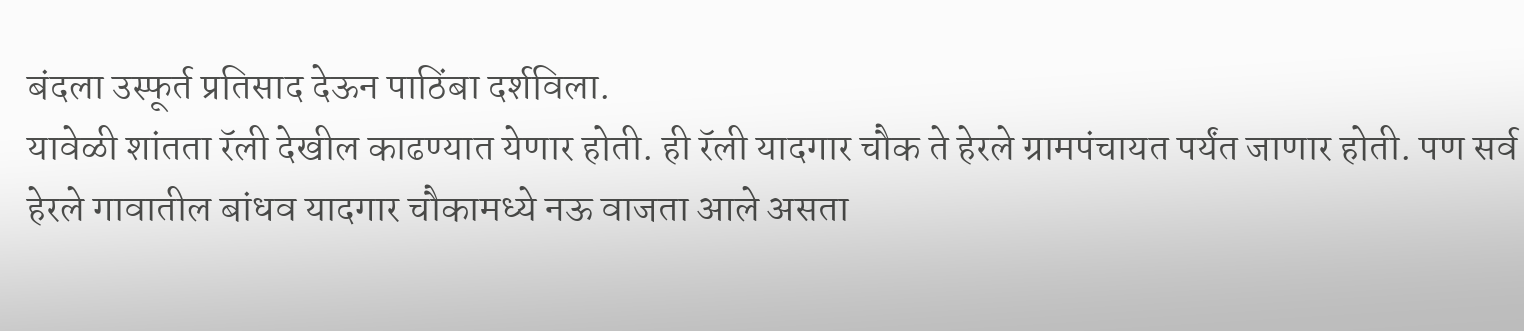बंदला उस्फूर्त प्रतिसाद देऊन पाठिंबा दर्शविला.
यावेळी शांतता रॅली देखील काढण्यात येणार होती. ही रॅली यादगार चौक ते हेरले ग्रामपंचायत पर्यंत जाणार होती. पण सर्व हेरले गावातील बांधव यादगार चौकामध्ये नऊ वाजता आले असता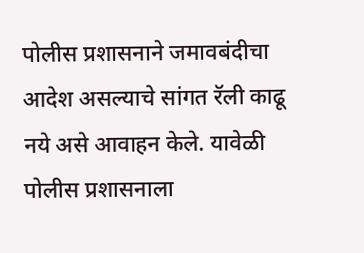पोलीस प्रशासनाने जमावबंदीचा आदेश असल्याचे सांगत रॅली काढू नये असे आवाहन केले. यावेळी पोलीस प्रशासनाला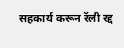सहकार्य करून रॅली रद्द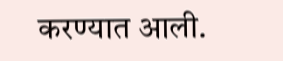करण्यात आली.